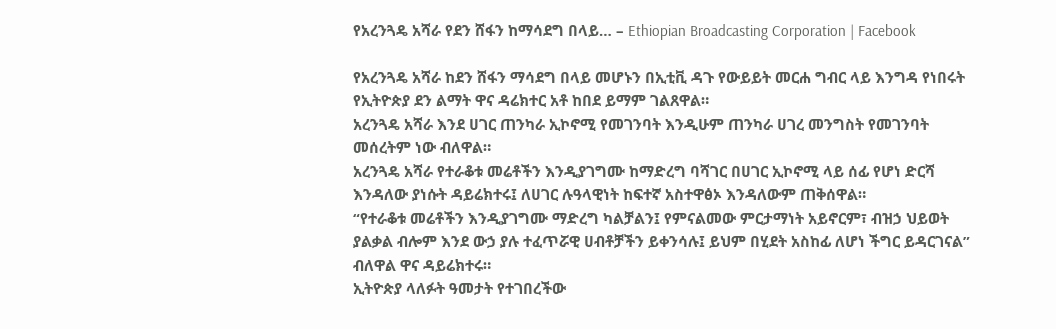የአረንጓዴ አሻራ የደን ሸፋን ከማሳደግ በላይ… – Ethiopian Broadcasting Corporation | Facebook

የአረንጓዴ አሻራ ከደን ሸፋን ማሳደግ በላይ መሆኑን በኢቲቪ ዳጉ የውይይት መርሐ ግብር ላይ እንግዳ የነበሩት የኢትዮጵያ ደን ልማት ዋና ዳሬክተር አቶ ከበደ ይማም ገልጸዋል።
አረንጓዴ አሻራ እንደ ሀገር ጠንካራ ኢኮኖሚ የመገንባት እንዲሁም ጠንካራ ሀገረ መንግስት የመገንባት መሰረትም ነው ብለዋል።
አረንጓዴ አሻራ የተራቆቱ መሬቶችን እንዲያገግሙ ከማድረግ ባሻገር በሀገር ኢኮኖሚ ላይ ሰፊ የሆነ ድርሻ እንዳለው ያነሱት ዳይሬክተሩ፤ ለሀገር ሉዓላዊነት ከፍተኛ አስተዋፅኦ እንዳለውም ጠቅሰዋል።
“የተራቆቱ መሬቶችን እንዲያገግሙ ማድረግ ካልቻልን፤ የምናልመው ምርታማነት አይኖርም፣ ብዝኃ ህይወት ያልቃል ብሎም እንደ ውኃ ያሉ ተፈጥሯዊ ሀብቶቻችን ይቀንሳሉ፤ ይህም በሂደት አስከፊ ለሆነ ችግር ይዳርገናል” ብለዋል ዋና ዳይሬክተሩ።
ኢትዮጵያ ላለፉት ዓመታት የተገበረችው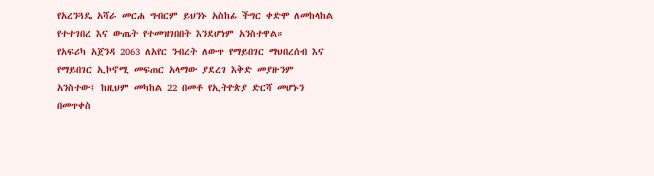የአረንጓዴ አሻራ መርሐ ግብርም ይህንኑ አስከፊ ችግር ቀድሞ ለመከላከል የተተገበረ እና ውጤት የተመዝገበበት እንደሆነም አንስተዋል።
የአፍሪካ አጀንዳ 2063 ለአየር ንብረት ለውጥ የማይበገር ማህበረሰብ እና የማይበገር ኢኮኖሚ መፍጠር አላማው ያደረገ እቅድ መያዙንም አንስተው፤ ከዚህም መካከል 22 በመቶ የኢትዮጵያ ድርሻ መሆኑን በመጥቀስ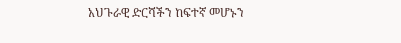አህጉራዊ ድርሻችን ከፍተኛ መሆኑን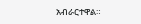አብራርተዋል።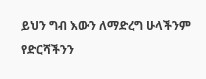ይህን ግብ እውን ለማድረግ ሁላችንም የድርሻችንን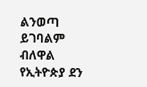ልንወጣ ይገባልም ብለዋል የኢትዮጵያ ደን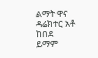ልማት ዋና ዳሬክተር አቶ ከበደ ይማም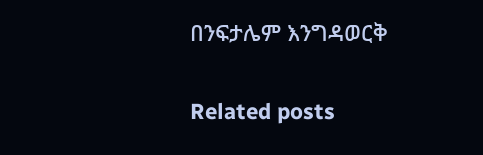በንፍታሌም እንግዳወርቅ

Related posts